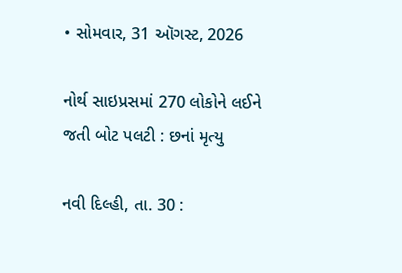• સોમવાર, 31 ઑગસ્ટ, 2026

નોર્થ સાઇપ્રસમાં 270 લોકોને લઈને જતી બોટ પલટી : છનાં મૃત્યુ

નવી દિલ્હી, તા. 30 :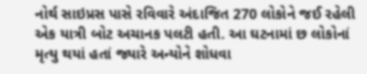નોર્થ સાઇપ્રસ પાસે રવિવારે અંદાજિત 270 લોકોને જઈ રહેલી એક યાત્રી બોટ અચાનક પલટી હતી. આ ઘટનામાં છ લોકોનાં મૃત્યુ થયાં હતાં જ્યારે અન્યોને શોધવા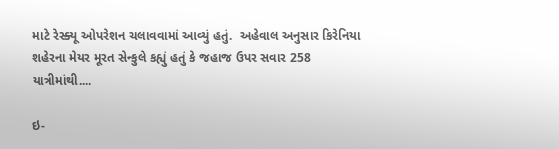માટે રેસ્ક્યૂ ઓપરેશન ચલાવવામાં આવ્યું હતું.  અહેવાલ અનુસાર કિરેનિયા શહેરના મેયર મૂરત સેન્કુલે કહ્યું હતું કે જહાજ ઉપર સવાર 258 યાત્રીમાંથી....

ઇ-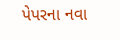પેપરના નવા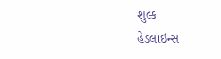શુલ્ક
હેડલાઇન્સ